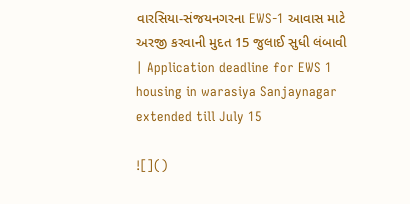વારસિયા-સંજયનગરના EWS-1 આવાસ માટે અરજી કરવાની મુદત 15 જુલાઈ સુધી લંબાવી | Application deadline for EWS 1 housing in warasiya Sanjaynagar extended till July 15

![]()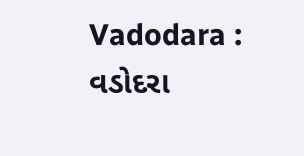Vadodara : વડોદરા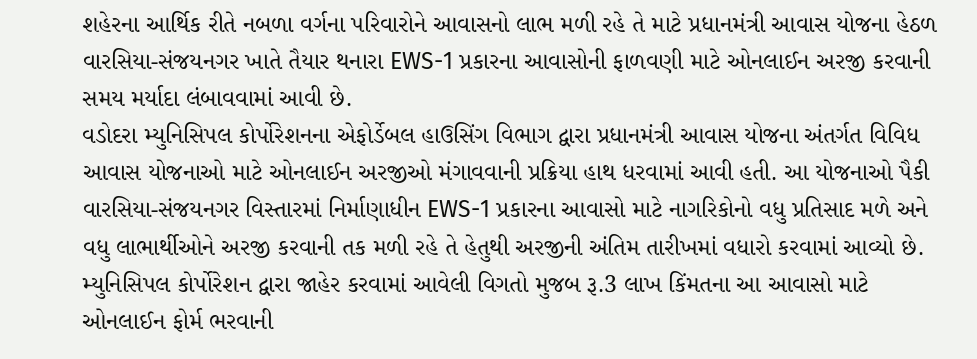શહેરના આર્થિક રીતે નબળા વર્ગના પરિવારોને આવાસનો લાભ મળી રહે તે માટે પ્રધાનમંત્રી આવાસ યોજના હેઠળ વારસિયા-સંજયનગર ખાતે તૈયાર થનારા EWS-1 પ્રકારના આવાસોની ફાળવણી માટે ઓનલાઈન અરજી કરવાની સમય મર્યાદા લંબાવવામાં આવી છે.
વડોદરા મ્યુનિસિપલ કોર્પોરેશનના એફોર્ડેબલ હાઉસિંગ વિભાગ દ્વારા પ્રધાનમંત્રી આવાસ યોજના અંતર્ગત વિવિધ આવાસ યોજનાઓ માટે ઓનલાઈન અરજીઓ મંગાવવાની પ્રક્રિયા હાથ ધરવામાં આવી હતી. આ યોજનાઓ પૈકી વારસિયા-સંજયનગર વિસ્તારમાં નિર્માણાધીન EWS-1 પ્રકારના આવાસો માટે નાગરિકોનો વધુ પ્રતિસાદ મળે અને વધુ લાભાર્થીઓને અરજી કરવાની તક મળી રહે તે હેતુથી અરજીની અંતિમ તારીખમાં વધારો કરવામાં આવ્યો છે.
મ્યુનિસિપલ કોર્પોરેશન દ્વારા જાહેર કરવામાં આવેલી વિગતો મુજબ રૂ.3 લાખ કિંમતના આ આવાસો માટે ઓનલાઈન ફોર્મ ભરવાની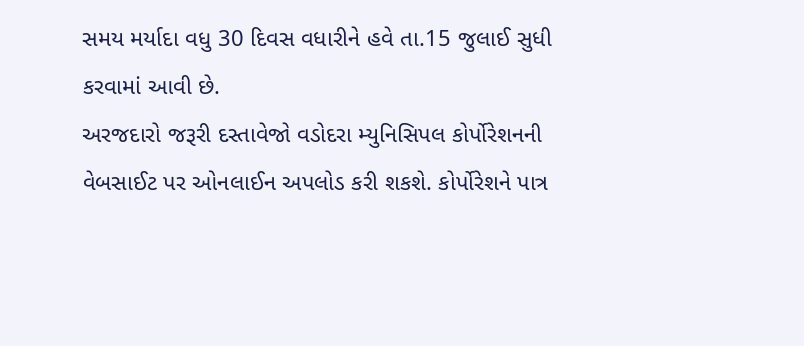સમય મર્યાદા વધુ 30 દિવસ વધારીને હવે તા.15 જુલાઈ સુધી કરવામાં આવી છે.
અરજદારો જરૂરી દસ્તાવેજો વડોદરા મ્યુનિસિપલ કોર્પોરેશનની વેબસાઈટ પર ઓનલાઈન અપલોડ કરી શકશે. કોર્પોરેશને પાત્ર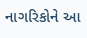નાગરિકોને આ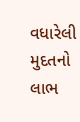વધારેલી મુદતનો લાભ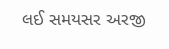લઈ સમયસર અરજી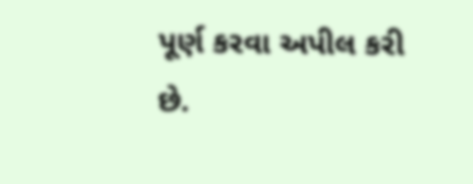પૂર્ણ કરવા અપીલ કરી છે.